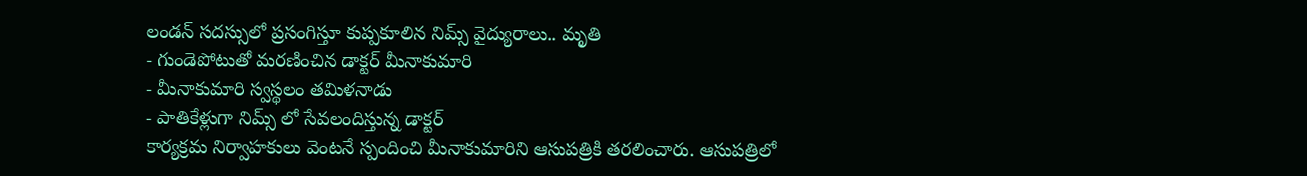లండన్ సదస్సులో ప్రసంగిస్తూ కుప్పకూలిన నిమ్స్ వైద్యురాలు.. మృతి
- గుండెపోటుతో మరణించిన డాక్టర్ మీనాకుమారి
- మీనాకుమారి స్వస్థలం తమిళనాడు
- పాతికేళ్లుగా నిమ్స్ లో సేవలందిస్తున్న డాక్టర్
కార్యక్రమ నిర్వాహకులు వెంటనే స్పందించి మీనాకుమారిని ఆసుపత్రికి తరలించారు. ఆసుపత్రిలో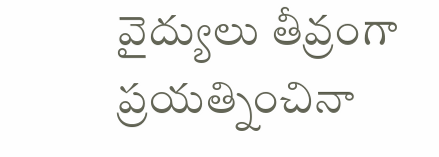వైద్యులు తీవ్రంగా ప్రయత్నించినా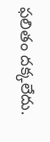ఫలితం దక్కలేదు.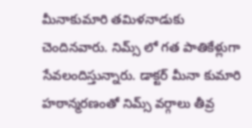మీనాకుమారి తమిళనాడుకు చెందినవారు. నిమ్స్ లో గత పాతికేళ్లుగా సేవలందిస్తున్నారు. డాక్టర్ మీనా కుమారి హఠాన్మరణంతో నిమ్స్ వర్గాలు తీవ్ర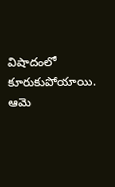విషాదంలో కూరుకుపోయాయి. ఆమె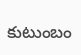కుటుంబం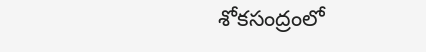శోకసంద్రంలో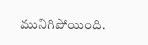మునిగిపోయింది.